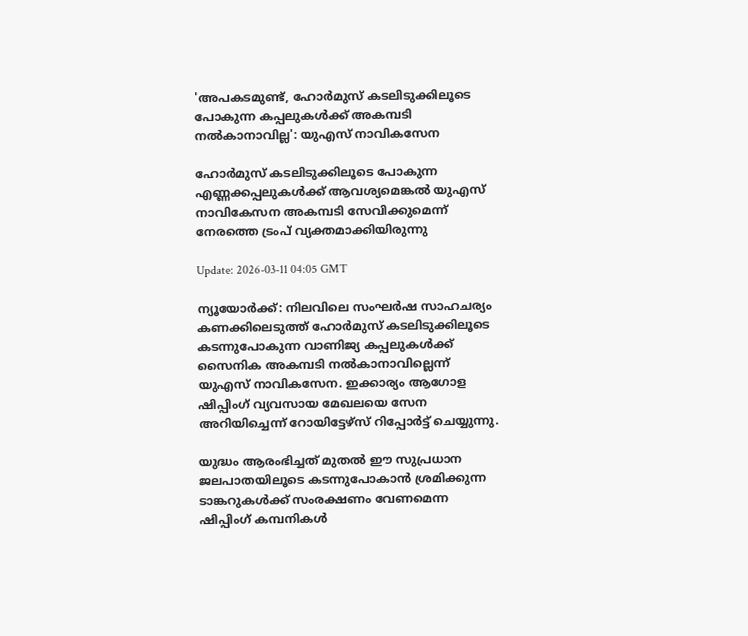'അപകടമുണ്ട്, ഹോർമുസ് കടലിടുക്കിലൂടെ പോകുന്ന കപ്പലുകൾക്ക് അകമ്പടി നല്‍കാനാവില്ല': യുഎസ് നാവികസേന

ഹോർമുസ് കടലിടുക്കിലൂടെ പോകുന്ന എണ്ണക്കപ്പലുകൾക്ക് ആവശ്യമെങ്കൽ യുഎസ് നാവികേസന അകമ്പടി സേവിക്കുമെന്ന് നേരത്തെ ട്രംപ് വ്യക്തമാക്കിയിരുന്നു

Update: 2026-03-11 04:05 GMT

ന്യൂയോര്‍ക്ക്: നിലവിലെ സംഘര്‍ഷ സാഹചര്യം കണക്കിലെടുത്ത് ഹോർമുസ് കടലിടുക്കിലൂടെ കടന്നുപോകുന്ന വാണിജ്യ കപ്പലുകൾക്ക് സൈനിക അകമ്പടി നൽകാനാവില്ലെന്ന് യുഎസ് നാവികസേന. ഇക്കാര്യം ആഗോള ഷിപ്പിംഗ് വ്യവസായ മേഖലയെ സേന അറിയിച്ചെന്ന് റോയിട്ടേഴ്സ് റിപ്പോര്‍ട്ട് ചെയ്യുന്നു.

യുദ്ധം ആരംഭിച്ചത് മുതൽ ഈ സുപ്രധാന ജലപാതയിലൂടെ കടന്നുപോകാൻ ശ്രമിക്കുന്ന ടാങ്കറുകൾക്ക് സംരക്ഷണം വേണമെന്ന ഷിപ്പിംഗ് കമ്പനികള്‍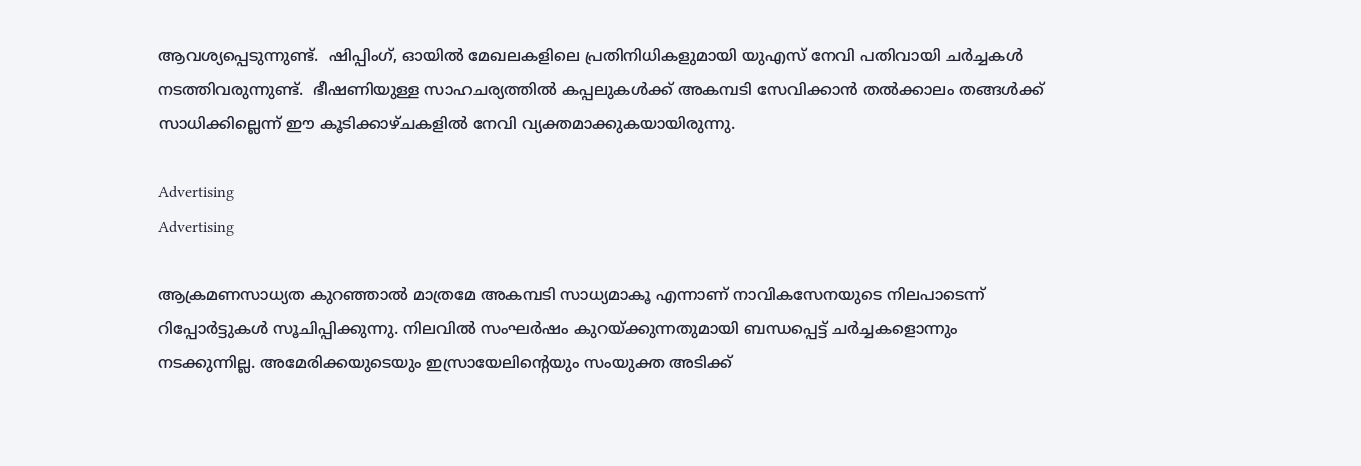ആവശ്യപ്പെടുന്നുണ്ട്.  ഷിപ്പിംഗ്, ഓയിൽ മേഖലകളിലെ പ്രതിനിധികളുമായി യുഎസ് നേവി പതിവായി ചർച്ചകൾ നടത്തിവരുന്നുണ്ട്.  ഭീഷണിയുള്ള സാഹചര്യത്തിൽ കപ്പലുകൾക്ക് അകമ്പടി സേവിക്കാൻ തൽക്കാലം തങ്ങൾക്ക് സാധിക്കില്ലെന്ന് ഈ കൂടിക്കാഴ്ചകളിൽ നേവി വ്യക്തമാക്കുകയായിരുന്നു.

Advertising
Advertising

ആക്രമണസാധ്യത കുറഞ്ഞാൽ മാത്രമേ അകമ്പടി സാധ്യമാകൂ എന്നാണ് നാവികസേനയുടെ നിലപാടെന്ന് റിപ്പോർട്ടുകൾ സൂചിപ്പിക്കുന്നു. നിലവില്‍ സംഘര്‍ഷം കുറയ്ക്കുന്നതുമായി ബന്ധപ്പെട്ട് ചര്‍ച്ചകളൊന്നും നടക്കുന്നില്ല. അമേരിക്കയുടെയും ഇസ്രായേലിന്റെയും സംയുക്ത അടിക്ക്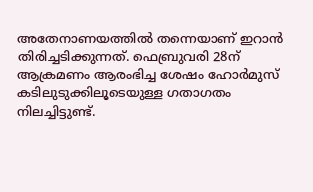അതേനാണയത്തില്‍ തന്നെയാണ് ഇറാന്‍ തിരിച്ചടിക്കുന്നത്. ഫെബ്രുവരി 28ന് ആക്രമണം ആരംഭിച്ച ശേഷം ഹോര്‍മുസ് കടിലുടുക്കിലൂടെയുള്ള ഗതാഗതം നിലച്ചിട്ടുണ്ട്.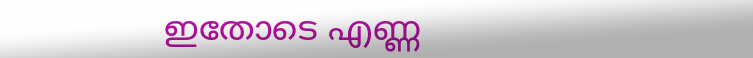ഇതോടെ എണ്ണ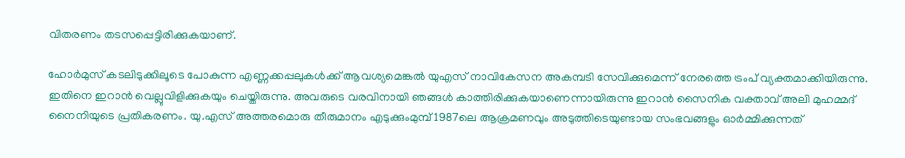വിതരണം തടസപ്പെട്ടിരിക്കുകയാണ്.

ഹോർമുസ് കടലിടുക്കിലൂടെ പോകുന്ന എണ്ണക്കപ്പലുകൾക്ക് ആവശ്യമെങ്കൽ യുഎസ് നാവികേസന അകമ്പടി സേവിക്കുമെന്ന് നേരത്തെ ട്രംപ് വ്യക്തമാക്കിയിരുന്നു. ഇതിനെ ഇറാന്‍ വെല്ലുവിളിക്കുകയും ചെയ്തിരുന്നു. അവരുടെ വരവിനായി ഞങ്ങൾ കാത്തിരിക്കുകയാണെന്നായിരുന്നു ഇറാൻ സൈനിക വക്താവ് അലി മുഹമ്മദ് നൈനിയുടെ പ്രതികരണം. യു.എസ്‌ അത്തരമൊരു തീരുമാനം എടുക്കുംമുമ്പ് 1987ലെ ആക്രമണവും അടുത്തിടെയുണ്ടായ സംഭവങ്ങളും ഓർമ്മിക്കുന്നത്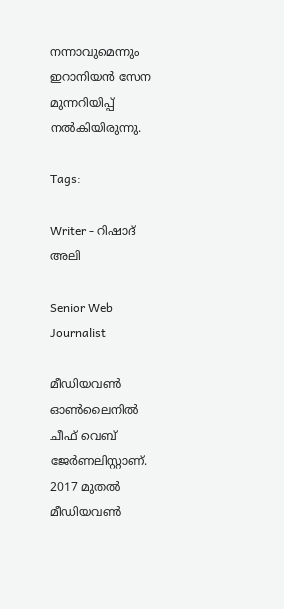നന്നാവുമെന്നും ഇറാനിയൻ സേന മുന്നറിയിപ്പ് നൽകിയിരുന്നു.

Tags:

Writer - റിഷാദ് അലി

Senior Web Journalist

മീഡിയവൺ ഓൺലൈനിൽ ചീഫ് വെബ് ജേർണലിസ്റ്റാണ്. 2017 മുതൽ മീഡിയവൺ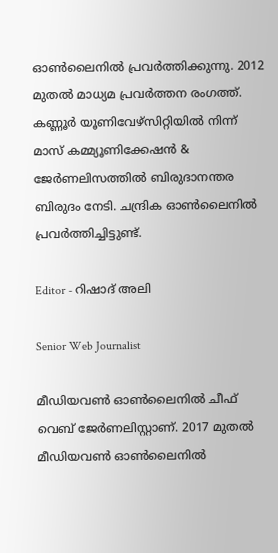ഓൺലൈനിൽ പ്രവർത്തിക്കുന്നു. 2012 മുതൽ മാധ്യമ പ്രവർത്തന രംഗത്ത്. കണ്ണൂര്‍ യൂണിവേഴ്‌സിറ്റിയിൽ നിന്ന് മാസ് കമ്മ്യൂണിക്കേഷന്‍ & ജേര്‍ണലിസത്തില്‍ ബിരുദാനന്തര ബിരുദം നേടി. ചന്ദ്രിക ഓണ്‍ലൈനില്‍ പ്രവര്‍ത്തിച്ചിട്ടുണ്ട്.

Editor - റിഷാദ് അലി

Senior Web Journalist

മീഡിയവൺ ഓൺലൈനിൽ ചീഫ് വെബ് ജേർണലിസ്റ്റാണ്. 2017 മുതൽ മീഡിയവൺ ഓൺലൈനിൽ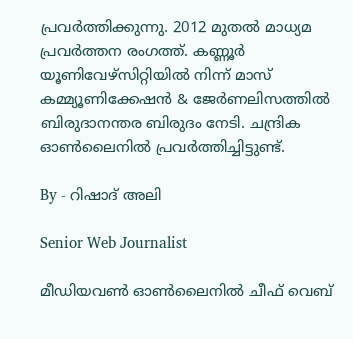പ്രവർത്തിക്കുന്നു. 2012 മുതൽ മാധ്യമ പ്രവർത്തന രംഗത്ത്. കണ്ണൂര്‍ യൂണിവേഴ്‌സിറ്റിയിൽ നിന്ന് മാസ് കമ്മ്യൂണിക്കേഷന്‍ & ജേര്‍ണലിസത്തില്‍ ബിരുദാനന്തര ബിരുദം നേടി. ചന്ദ്രിക ഓണ്‍ലൈനില്‍ പ്രവര്‍ത്തിച്ചിട്ടുണ്ട്.

By - റിഷാദ് അലി

Senior Web Journalist

മീഡിയവൺ ഓൺലൈനിൽ ചീഫ് വെബ്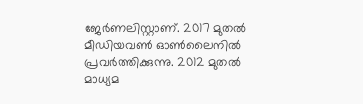ജേർണലിസ്റ്റാണ്. 2017 മുതൽ മീഡിയവൺ ഓൺലൈനിൽ പ്രവർത്തിക്കുന്നു. 2012 മുതൽ മാധ്യമ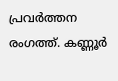പ്രവർത്തന രംഗത്ത്. കണ്ണൂര്‍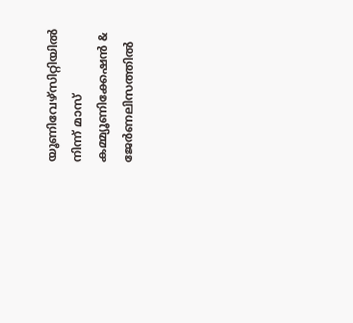യൂണിവേഴ്‌സിറ്റിയിൽ നിന്ന് മാസ് കമ്മ്യൂണിക്കേഷന്‍ & ജേര്‍ണലിസത്തില്‍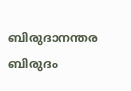ബിരുദാനന്തര ബിരുദം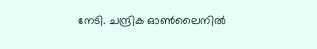നേടി. ചന്ദ്രിക ഓണ്‍ലൈനില്‍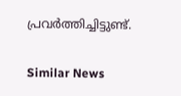പ്രവര്‍ത്തിച്ചിട്ടുണ്ട്.

Similar News